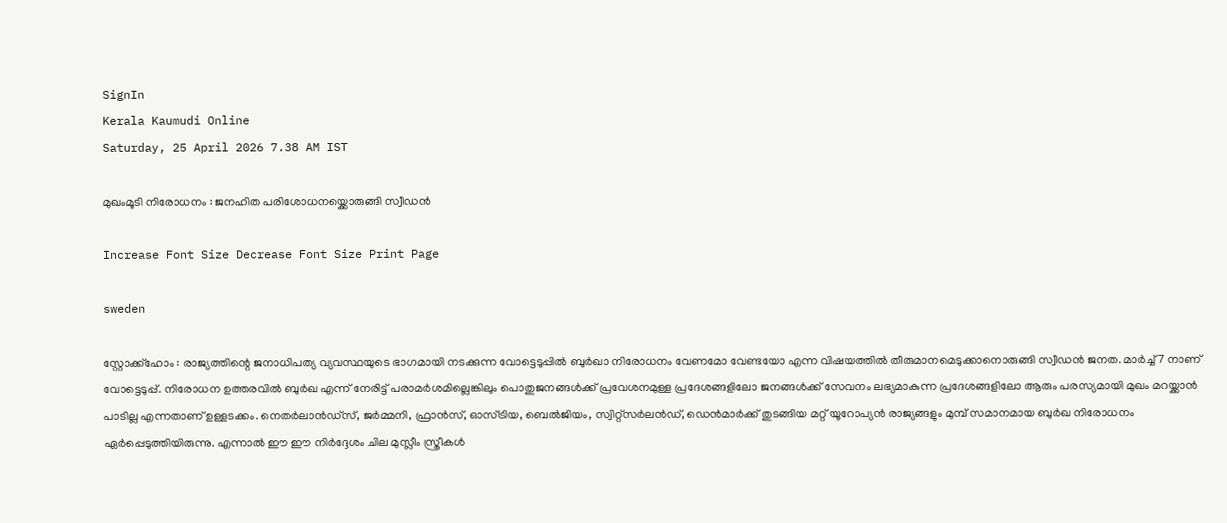SignIn
Kerala Kaumudi Online
Saturday, 25 April 2026 7.38 AM IST

മുഖംമൂടി നിരോധനം : ജനഹിത പരിശോധനയ്ക്കൊരുങ്ങി സ്വീഡൻ

Increase Font Size Decrease Font Size Print Page

sweden

സ്റ്റോക്ക്ഹോം : രാജ്യത്തിന്റെ ജനാധിപത്യ വ്യവസ്ഥയുടെ ഭാഗമായി നടക്കുന്ന വോട്ടെടുപ്പിൽ ബുർഖാ നിരോധനം വേണമോ വേണ്ടയോ എന്ന വിഷയത്തിൽ തീരുമാനമെടുക്കാനൊരുങ്ങി സ്വീഡൻ ജനത. മാർച്ച് 7 നാണ് വോട്ടെടുപ്പ്. നിരോധന ഉത്തരവിൽ ബുർഖ എന്ന് നേരിട്ട് പരാമർശമില്ലെങ്കിലും പൊതുജനങ്ങൾക്ക് പ്രവേശനമുള്ള പ്രദേശങ്ങളിലോ ജനങ്ങൾക്ക് സേവനം ലഭ്യമാകുന്ന പ്രദേശങ്ങളിലോ ആരും പരസ്യമായി മുഖം മറയ്ക്കാൻ പാടില്ല എന്നതാണ് ഉള്ളടക്കം. നെതർലാൻഡ്‌സ്, ജർമ്മനി, ഫ്രാൻസ്, ഓസ്ട്രിയ, ബെൽജിയം, സ്വിറ്റ്‌സർലൻഡ്, ഡെൻമാർക്ക് തുടങ്ങിയ മറ്റ് യൂറോപ്യൻ രാജ്യങ്ങളും മുമ്പ് സമാനമായ ബുർഖ നിരോധനം ഏർപ്പെടുത്തിയിരുന്നു. എന്നാൽ ഈ ഈ നിർദ്ദേശം ചില മുസ്ലീം സ്ത്രീകൾ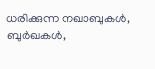ധരിക്കുന്ന നഖാബുകൾ, ബുർഖകൾ,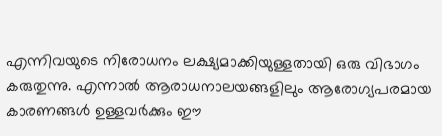എന്നിവയുടെ നിരോധനം ലക്ഷ്യമാക്കിയുള്ളതായി ഒരു വിഭാഗം കരുതുന്നു. എന്നാൽ ആരാധനാലയങ്ങളിലും ആരോഗ്യപരമായ കാരണങ്ങൾ ഉള്ളവർക്കും ഈ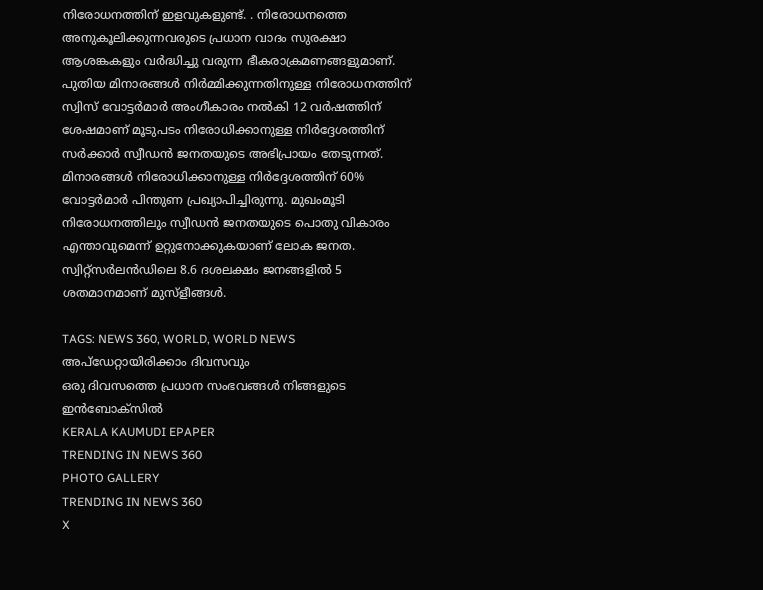നിരോധനത്തിന് ഇളവുകളുണ്ട്. . നിരോധനത്തെ അനുകൂലിക്കുന്നവരുടെ പ്രധാന വാദം സുരക്ഷാ ആശങ്കകളും വർദ്ധിച്ചു വരുന്ന ഭീകരാക്രമണങ്ങളുമാണ്. പുതിയ മിനാരങ്ങൾ നിർമ്മിക്കുന്നതിനുള്ള നിരോധനത്തിന് സ്വിസ് വോട്ടർമാർ അംഗീകാരം നൽകി 12 വർഷത്തിന് ശേഷമാണ് മൂടുപടം നിരോധിക്കാനുള്ള നിർദ്ദേശത്തിന് സർക്കാർ സ്വീഡൻ ജനതയുടെ അഭിപ്രായം തേടുന്നത്. മിനാരങ്ങൾ നിരോധിക്കാനുള്ള നിർദ്ദേശത്തിന് 60% വോട്ടർമാർ പിന്തുണ പ്രഖ്യാപിച്ചിരുന്നു. മുഖംമൂടി നിരോധനത്തിലും സ്വീഡൻ ജനതയുടെ പൊതു വികാരം എന്താവുമെന്ന് ഉറ്റുനോക്കുകയാണ് ലോക ജനത. സ്വിറ്റ്‌സർലൻഡിലെ 8.6 ദശലക്ഷം ജനങ്ങളിൽ 5 ശതമാനമാണ് മുസ്ളീങ്ങൾ.

TAGS: NEWS 360, WORLD, WORLD NEWS
അപ്ഡേറ്റായിരിക്കാം ദിവസവും
ഒരു ദിവസത്തെ പ്രധാന സംഭവങ്ങൾ നിങ്ങളുടെ ഇൻബോക്സിൽ
KERALA KAUMUDI EPAPER
TRENDING IN NEWS 360
PHOTO GALLERY
TRENDING IN NEWS 360
X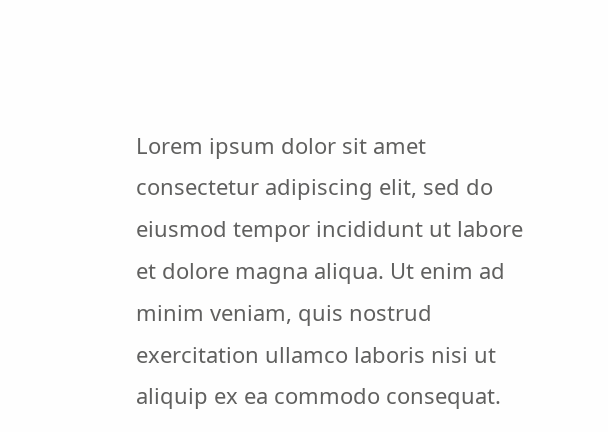Lorem ipsum dolor sit amet
consectetur adipiscing elit, sed do eiusmod tempor incididunt ut labore et dolore magna aliqua. Ut enim ad minim veniam, quis nostrud exercitation ullamco laboris nisi ut aliquip ex ea commodo consequat.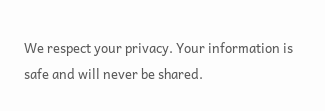We respect your privacy. Your information is safe and will never be shared.